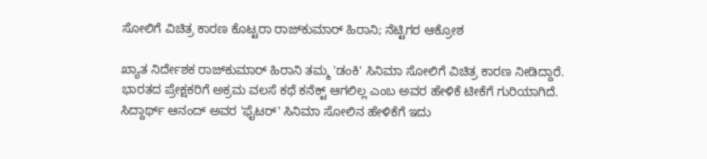ಸೋಲಿಗೆ ವಿಚಿತ್ರ ಕಾರಣ ಕೊಟ್ಟರಾ ರಾಜ್‌ಕುಮಾರ್ ಹಿರಾನಿ; ನೆಟ್ಟಿಗರ ಆಕ್ರೋಶ

ಖ್ಯಾತ ನಿರ್ದೇಶಕ ರಾಜ್‌ಕುಮಾರ್ ಹಿರಾನಿ ತಮ್ಮ 'ಡಂಕಿ' ಸಿನಿಮಾ ಸೋಲಿಗೆ ವಿಚಿತ್ರ ಕಾರಣ ನೀಡಿದ್ದಾರೆ. ಭಾರತದ ಪ್ರೇಕ್ಷಕರಿಗೆ ಅಕ್ರಮ ವಲಸೆ ಕಥೆ ಕನೆಕ್ಟ್ ಆಗಲಿಲ್ಲ ಎಂಬ ಅವರ ಹೇಳಿಕೆ ಟೀಕೆಗೆ ಗುರಿಯಾಗಿದೆ. ಸಿದ್ದಾರ್ಥ್ ಆನಂದ್ ಅವರ 'ಫೈಟರ್' ಸಿನಿಮಾ ಸೋಲಿನ ಹೇಳಿಕೆಗೆ ಇದು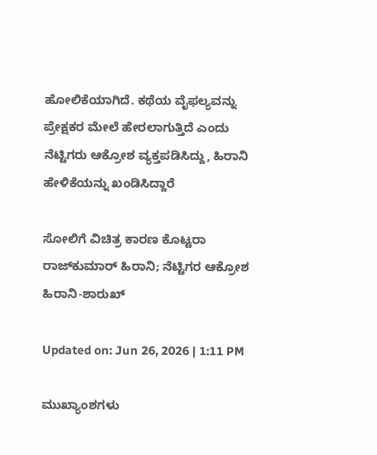ಹೋಲಿಕೆಯಾಗಿದೆ. ಕಥೆಯ ವೈಫಲ್ಯವನ್ನು ಪ್ರೇಕ್ಷಕರ ಮೇಲೆ ಹೇರಲಾಗುತ್ತಿದೆ ಎಂದು ನೆಟ್ಟಿಗರು ಆಕ್ರೋಶ ವ್ಯಕ್ತಪಡಿಸಿದ್ದು, ಹಿರಾನಿ ಹೇಳಿಕೆಯನ್ನು ಖಂಡಿಸಿದ್ದಾರೆ

ಸೋಲಿಗೆ ವಿಚಿತ್ರ ಕಾರಣ ಕೊಟ್ಟರಾ ರಾಜ್‌ಕುಮಾರ್ ಹಿರಾನಿ; ನೆಟ್ಟಿಗರ ಆಕ್ರೋಶ
ಹಿರಾನಿ-ಶಾರುಖ್

Updated on: Jun 26, 2026 | 1:11 PM

ಮುಖ್ಯಾಂಶಗಳು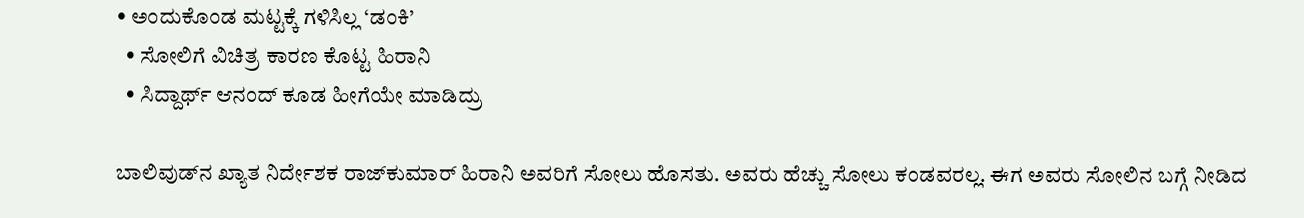• ಅಂದುಕೊಂಡ ಮಟ್ಟಕ್ಕೆ ಗಳಿಸಿಲ್ಲ ‘ಡಂಕಿ’
  • ಸೋಲಿಗೆ ವಿಚಿತ್ರ ಕಾರಣ ಕೊಟ್ಟ ಹಿರಾನಿ
  • ಸಿದ್ದಾರ್ಥ್ ಆನಂದ್ ಕೂಡ ಹೀಗೆಯೇ ಮಾಡಿದ್ರು

ಬಾಲಿವುಡ್‌ನ ಖ್ಯಾತ ನಿರ್ದೇಶಕ ರಾಜ್‌ಕುಮಾರ್ ಹಿರಾನಿ ಅವರಿಗೆ ಸೋಲು ಹೊಸತು. ಅವರು ಹೆಚ್ಚು ಸೋಲು ಕಂಡವರಲ್ಲ. ಈಗ ಅವರು ಸೋಲಿನ ಬಗ್ಗೆ ನೀಡಿದ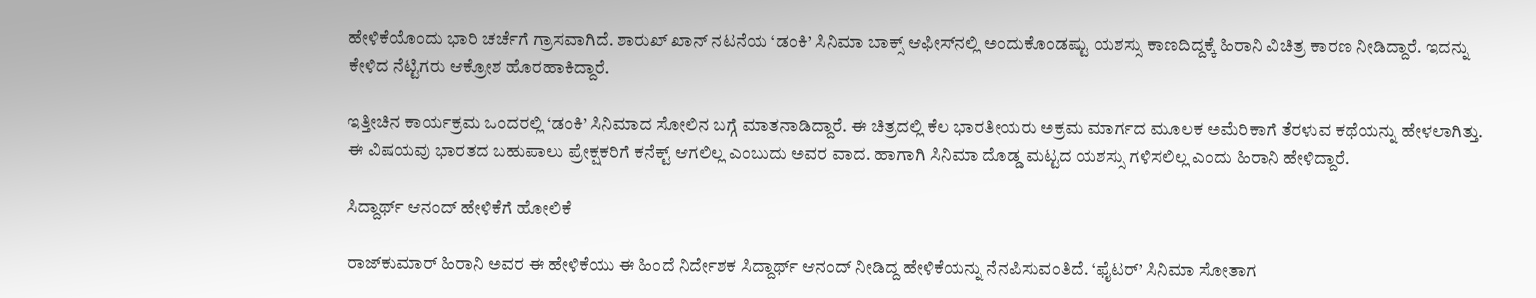ಹೇಳಿಕೆಯೊಂದು ಭಾರಿ ಚರ್ಚೆಗೆ ಗ್ರಾಸವಾಗಿದೆ. ಶಾರುಖ್ ಖಾನ್ ನಟನೆಯ ‘ಡಂಕಿ’ ಸಿನಿಮಾ ಬಾಕ್ಸ್ ಆಫೀಸ್‌ನಲ್ಲಿ ಅಂದುಕೊಂಡಷ್ಟು ಯಶಸ್ಸು ಕಾಣದಿದ್ದಕ್ಕೆ ಹಿರಾನಿ ವಿಚಿತ್ರ ಕಾರಣ ನೀಡಿದ್ದಾರೆ. ಇದನ್ನು ಕೇಳಿದ ನೆಟ್ಟಿಗರು ಆಕ್ರೋಶ ಹೊರಹಾಕಿದ್ದಾರೆ.

ಇತ್ತೀಚಿನ ಕಾರ್ಯಕ್ರಮ ಒಂದರಲ್ಲಿ ‘ಡಂಕಿ’ ಸಿನಿಮಾದ ಸೋಲಿನ ಬಗ್ಗೆ ಮಾತನಾಡಿದ್ದಾರೆ. ಈ ಚಿತ್ರದಲ್ಲಿ ಕೆಲ ಭಾರತೀಯರು ಅಕ್ರಮ ಮಾರ್ಗದ ಮೂಲಕ ಅಮೆರಿಕಾಗೆ ತೆರಳುವ ಕಥೆಯನ್ನು ಹೇಳಲಾಗಿತ್ತು. ಈ ವಿಷಯವು ಭಾರತದ ಬಹುಪಾಲು ಪ್ರೇಕ್ಷಕರಿಗೆ ಕನೆಕ್ಟ್ ಆಗಲಿಲ್ಲ ಎಂಬುದು ಅವರ ವಾದ. ಹಾಗಾಗಿ ಸಿನಿಮಾ ದೊಡ್ಡ ಮಟ್ಟದ ಯಶಸ್ಸು ಗಳಿಸಲಿಲ್ಲ ಎಂದು ಹಿರಾನಿ ಹೇಳಿದ್ದಾರೆ.

ಸಿದ್ದಾರ್ಥ್ ಆನಂದ್ ಹೇಳಿಕೆಗೆ ಹೋಲಿಕೆ

ರಾಜ್‌ಕುಮಾರ್ ಹಿರಾನಿ ಅವರ ಈ ಹೇಳಿಕೆಯು ಈ ಹಿಂದೆ ನಿರ್ದೇಶಕ ಸಿದ್ದಾರ್ಥ್ ಆನಂದ್ ನೀಡಿದ್ದ ಹೇಳಿಕೆಯನ್ನು ನೆನಪಿಸುವಂತಿದೆ. ‘ಫೈಟರ್’ ಸಿನಿಮಾ ಸೋತಾಗ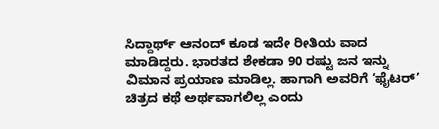ಸಿದ್ದಾರ್ಥ್ ಆನಂದ್ ಕೂಡ ಇದೇ ರೀತಿಯ ವಾದ ಮಾಡಿದ್ದರು. ಭಾರತದ ಶೇಕಡಾ 90 ರಷ್ಟು ಜನ ಇನ್ನು ವಿಮಾನ ಪ್ರಯಾಣ ಮಾಡಿಲ್ಲ. ಹಾಗಾಗಿ ಅವರಿಗೆ ‘ಫೈಟರ್’ ಚಿತ್ರದ ಕಥೆ ಅರ್ಥವಾಗಲಿಲ್ಲ ಎಂದು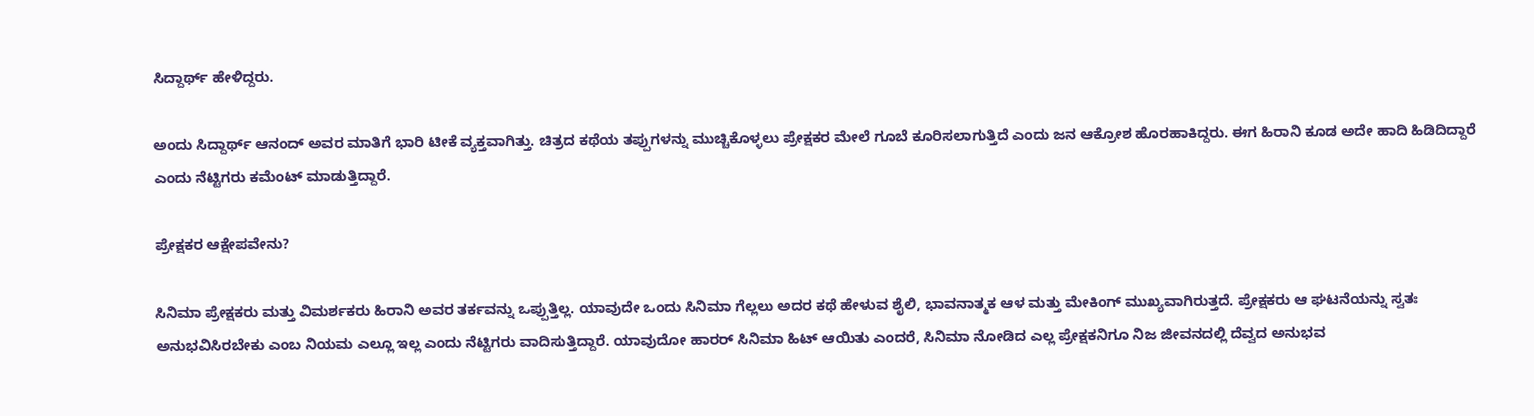ಸಿದ್ದಾರ್ಥ್ ಹೇಳಿದ್ದರು.

ಅಂದು ಸಿದ್ದಾರ್ಥ್ ಆನಂದ್ ಅವರ ಮಾತಿಗೆ ಭಾರಿ ಟೀಕೆ ವ್ಯಕ್ತವಾಗಿತ್ತು. ಚಿತ್ರದ ಕಥೆಯ ತಪ್ಪುಗಳನ್ನು ಮುಚ್ಚಿಕೊಳ್ಳಲು ಪ್ರೇಕ್ಷಕರ ಮೇಲೆ ಗೂಬೆ ಕೂರಿಸಲಾಗುತ್ತಿದೆ ಎಂದು ಜನ ಆಕ್ರೋಶ ಹೊರಹಾಕಿದ್ದರು. ಈಗ ಹಿರಾನಿ ಕೂಡ ಅದೇ ಹಾದಿ ಹಿಡಿದಿದ್ದಾರೆ ಎಂದು ನೆಟ್ಟಿಗರು ಕಮೆಂಟ್ ಮಾಡುತ್ತಿದ್ದಾರೆ.

ಪ್ರೇಕ್ಷಕರ ಆಕ್ಷೇಪವೇನು?

ಸಿನಿಮಾ ಪ್ರೇಕ್ಷಕರು ಮತ್ತು ವಿಮರ್ಶಕರು ಹಿರಾನಿ ಅವರ ತರ್ಕವನ್ನು ಒಪ್ಪುತ್ತಿಲ್ಲ. ಯಾವುದೇ ಒಂದು ಸಿನಿಮಾ ಗೆಲ್ಲಲು ಅದರ ಕಥೆ ಹೇಳುವ ಶೈಲಿ, ಭಾವನಾತ್ಮಕ ಆಳ ಮತ್ತು ಮೇಕಿಂಗ್ ಮುಖ್ಯವಾಗಿರುತ್ತದೆ. ಪ್ರೇಕ್ಷಕರು ಆ ಘಟನೆಯನ್ನು ಸ್ವತಃ ಅನುಭವಿಸಿರಬೇಕು ಎಂಬ ನಿಯಮ ಎಲ್ಲೂ ಇಲ್ಲ ಎಂದು ನೆಟ್ಟಿಗರು ವಾದಿಸುತ್ತಿದ್ದಾರೆ. ಯಾವುದೋ ಹಾರರ್ ಸಿನಿಮಾ ಹಿಟ್ ಆಯಿತು ಎಂದರೆ, ಸಿನಿಮಾ ನೋಡಿದ ಎಲ್ಲ ಪ್ರೇಕ್ಷಕನಿಗೂ ನಿಜ ಜೀವನದಲ್ಲಿ ದೆವ್ವದ ಅನುಭವ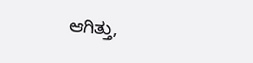ಆಗಿತ್ತು,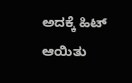ಅದಕ್ಕೆ ಹಿಟ್ ಆಯಿತು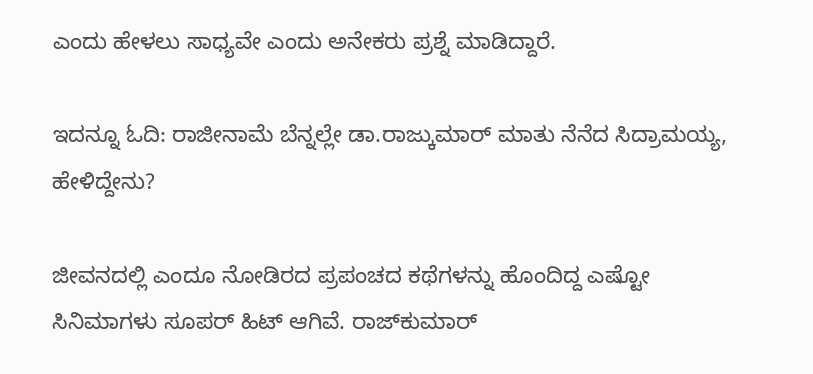ಎಂದು ಹೇಳಲು ಸಾಧ್ಯವೇ ಎಂದು ಅನೇಕರು ಪ್ರಶ್ನೆ ಮಾಡಿದ್ದಾರೆ.

ಇದನ್ನೂ ಓದಿ: ರಾಜೀನಾಮೆ ಬೆನ್ನಲ್ಲೇ ಡಾ.ರಾಜ್ಕುಮಾರ್ ಮಾತು ನೆನೆದ ಸಿದ್ರಾಮಯ್ಯ, ಹೇಳಿದ್ದೇನು?

ಜೀವನದಲ್ಲಿ ಎಂದೂ ನೋಡಿರದ ಪ್ರಪಂಚದ ಕಥೆಗಳನ್ನು ಹೊಂದಿದ್ದ ಎಷ್ಟೋ ಸಿನಿಮಾಗಳು ಸೂಪರ್ ಹಿಟ್ ಆಗಿವೆ. ರಾಜ್‌ಕುಮಾರ್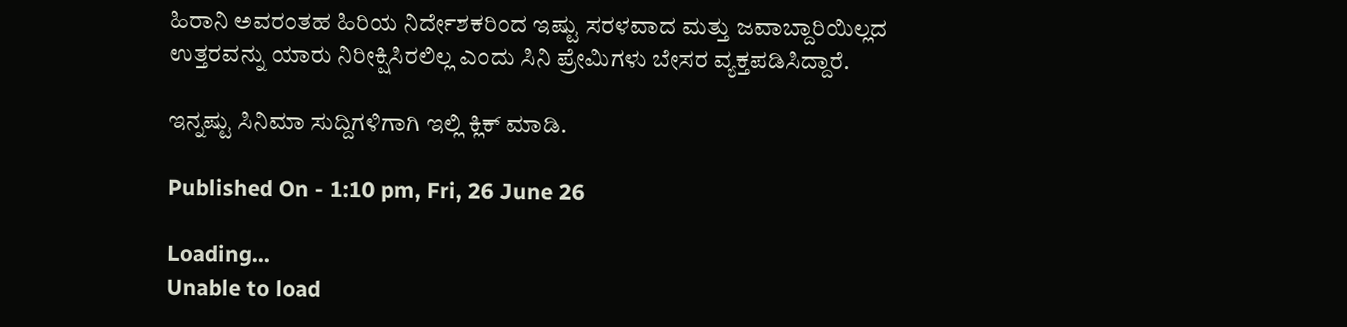ಹಿರಾನಿ ಅವರಂತಹ ಹಿರಿಯ ನಿರ್ದೇಶಕರಿಂದ ಇಷ್ಟು ಸರಳವಾದ ಮತ್ತು ಜವಾಬ್ದಾರಿಯಿಲ್ಲದ ಉತ್ತರವನ್ನು ಯಾರು ನಿರೀಕ್ಷಿಸಿರಲಿಲ್ಲ ಎಂದು ಸಿನಿ ಪ್ರೇಮಿಗಳು ಬೇಸರ ವ್ಯಕ್ತಪಡಿಸಿದ್ದಾರೆ.

ಇನ್ನಷ್ಟು ಸಿನಿಮಾ ಸುದ್ದಿಗಳಿಗಾಗಿ ಇಲ್ಲಿ ಕ್ಲಿಕ್ ಮಾಡಿ.

Published On - 1:10 pm, Fri, 26 June 26

Loading...
Unable to load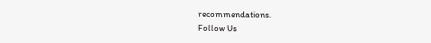recommendations.
Follow Us